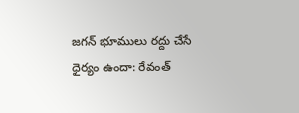జగన్ భూములు రద్దు చేసే ధైర్యం ఉందా: రేవంత్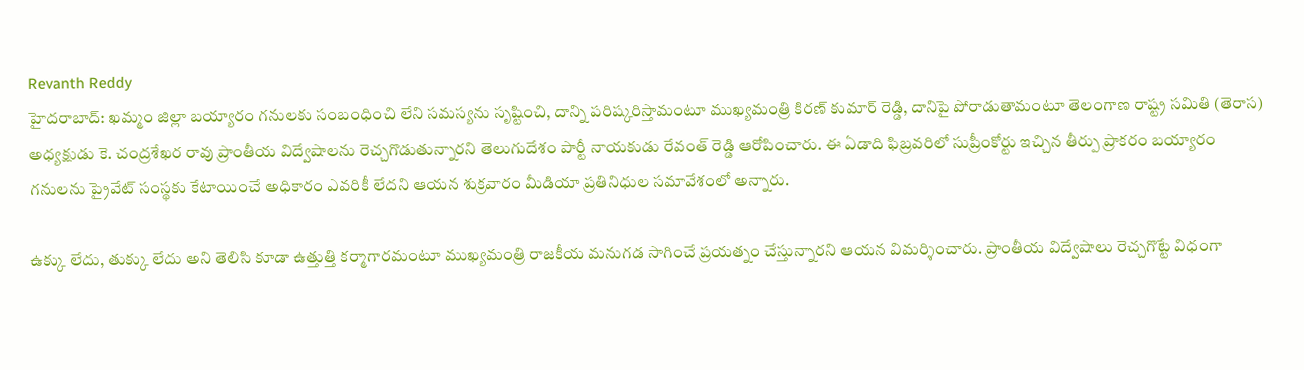Revanth Reddy
హైదరాబాద్: ఖమ్మం జిల్లా బయ్యారం గనులకు సంబంధించి లేని సమస్యను సృష్టించి, దాన్ని పరిష్కరిస్తామంటూ ముఖ్యమంత్రి కిరణ్ కుమార్ రెడ్డి, దానిపై పోరాడుతామంటూ తెలంగాణ రాష్ట్ర సమితి (తెరాస) అధ్యక్షుడు కె. చంద్రశేఖర రావు ప్రాంతీయ విద్వేషాలను రెచ్చగొడుతున్నారని తెలుగుదేశం పార్టీ నాయకుడు రేవంత్ రెడ్డి ఆరోపించారు. ఈ ఏడాది ఫిబ్రవరిలో సుప్రీంకోర్టు ఇచ్చిన తీర్పు ప్రాకరం బయ్యారం గనులను ప్రైవేట్ సంస్థకు కేటాయించే అధికారం ఎవరికీ లేదని ఆయన శుక్రవారం మీడియా ప్రతినిధుల సమావేశంలో అన్నారు.

ఉక్కు లేదు, తుక్కు లేదు అని తెలిసి కూడా ఉత్తుత్తి కర్మాగారమంటూ ముఖ్యమంత్రి రాజకీయ మనుగడ సాగించే ప్రయత్నం చేస్తున్నారని ఆయన విమర్శించారు. ప్రాంతీయ విద్వేషాలు రెచ్చగొట్టే విధంగా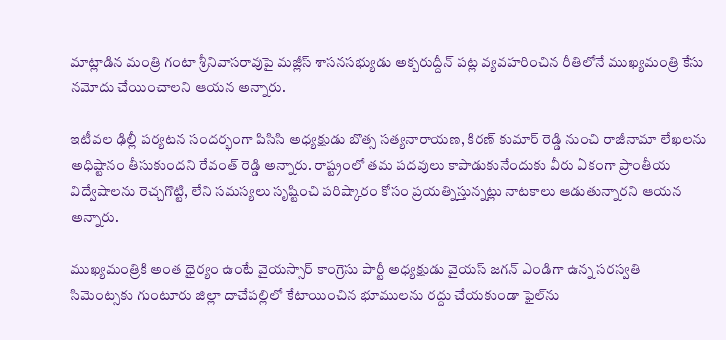మాట్లాడిన మంత్రి గంటా శ్రీనివాసరావుపై మజ్లీస్ శాసనసభ్యుడు అక్బరుద్దీన్‌ పట్ల వ్యవహరించిన రీతిలోనే ముఖ్యమంత్రి కేసు నమోదు చేయించాలని ఆయన అన్నారు.

ఇటీవల ఢిల్లీ పర్యటన సందర్భంగా పిసిసి అధ్యక్షుడు బొత్స సత్యనారాయణ, కిరణ్ కుమార్ రెడ్డి నుంచి రాజీనామా లేఖలను అధిష్టానం తీసుకుందని రేవంత్ రెడ్డి అన్నారు. రాష్ట్రంలో తమ పదవులు కాపాడుకునేందుకు వీరు ఏకంగా ప్రాంతీయ విద్వేషాలను రెచ్చగొట్టి, లేని సమస్యలు సృష్టించి పరిష్కారం కోసం ప్రయత్నిస్తున్నట్లు నాటకాలు ఆడుతున్నారని ఆయన అన్నారు.

ముఖ్యమంత్రికి అంత ధైర్యం ఉంటే వైయస్సార్ కాంగ్రెసు పార్టీ అధ్యక్షుడు వైయస్ జగన్ ఎండిగా ఉన్న సరస్వతి సిమెంట్స‌కు గుంటూరు జిల్లా దాచేపల్లిలో కేటాయించిన భూములను రద్దు చేయకుండా ఫైల్‌ను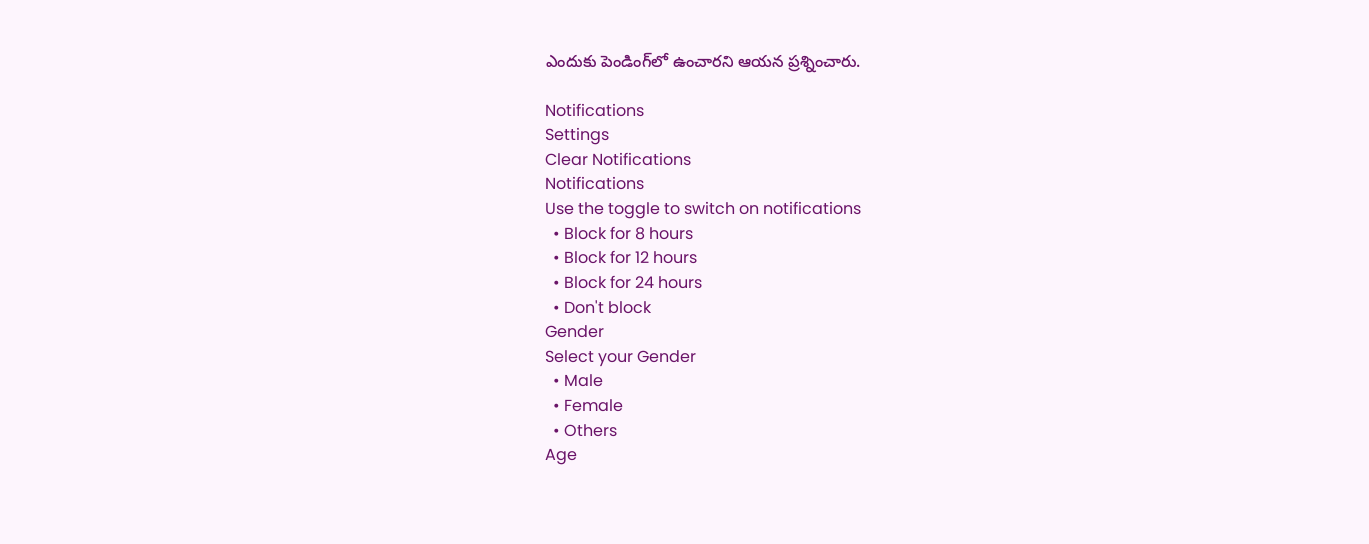ఎందుకు పెండింగ్‌లో ఉంచారని ఆయన ప్రశ్నించారు.

Notifications
Settings
Clear Notifications
Notifications
Use the toggle to switch on notifications
  • Block for 8 hours
  • Block for 12 hours
  • Block for 24 hours
  • Don't block
Gender
Select your Gender
  • Male
  • Female
  • Others
Age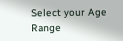Select your Age Range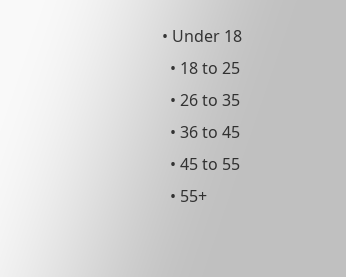• Under 18
  • 18 to 25
  • 26 to 35
  • 36 to 45
  • 45 to 55
  • 55+